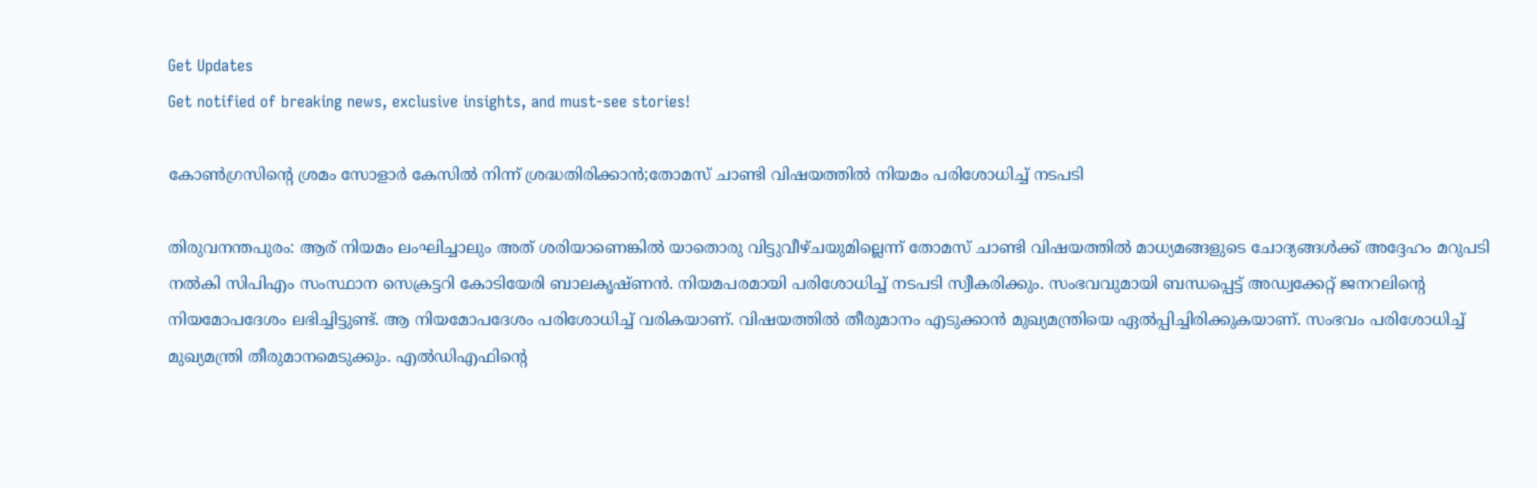Get Updates
Get notified of breaking news, exclusive insights, and must-see stories!

കോൺഗ്രസിന്റെ ശ്രമം സോളാർ കേസിൽ നിന്ന് ശ്രദ്ധതിരിക്കാൻ;തോമസ് ചാണ്ടി വിഷയത്തിൽ നിയമം പരിശോധിച്ച് നടപടി

തിരുവനന്തപുരം: ആര് നിയമം ലംഘിച്ചാലും അത് ശരിയാണെങ്കില്‍ യാതൊരു വിട്ടുവീഴ്ചയുമില്ലെന്ന് തോമസ് ചാണ്ടി വിഷയത്തില്‍ മാധ്യമങ്ങളുടെ ചോദ്യങ്ങള്‍ക്ക് അദ്ദേഹം മറുപടി നല്‍കി സിപിഎം സംസ്ഥാന സെക്രട്ടറി കോടിയേരി ബാലകൃഷ്ണൻ. നിയമപരമായി പരിശോധിച്ച് നടപടി സ്വീകരിക്കും. സംഭവവുമായി ബന്ധപ്പെട്ട് അഡ്വക്കേറ്റ് ജനറലിന്റെ നിയമോപദേശം ലഭിച്ചിട്ടുണ്ട്. ആ നിയമോപദേശം പരിശോധിച്ച് വരികയാണ്. വിഷയത്തില്‍ തീരുമാനം എടുക്കാന്‍ മുഖ്യമന്ത്രിയെ ഏല്‍പ്പിച്ചിരിക്കുകയാണ്. സംഭവം പരിശോധിച്ച് മുഖ്യമന്ത്രി തീരുമാനമെടുക്കും. എല്‍ഡിഎഫിന്റെ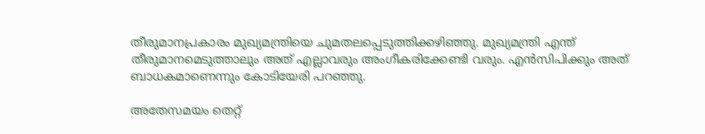തീരുമാനപ്രകാരം മുഖ്യമന്ത്രിയെ ചുമതലപ്പെടുത്തിക്കഴിഞ്ഞു. മുഖ്യമന്ത്രി എന്ത് തീരുമാനമെടുത്താലും അത് എല്ലാവരും അംഗീകരിക്കേണ്ടി വരും. എന്‍സിപിക്കും അത് ബാധകമാണെന്നും കോടിയേരി പറഞ്ഞു.

അതേസമയം തെറ്റ്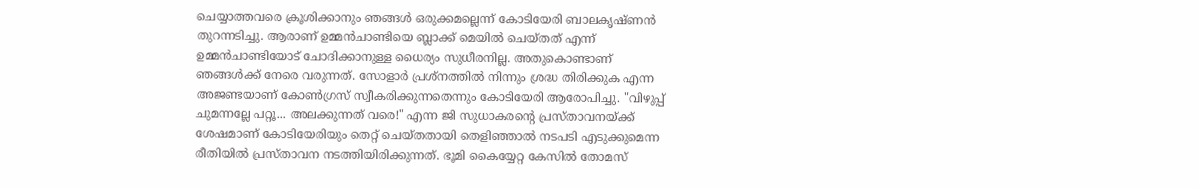ചെയ്യാത്തവരെ ക്രൂശിക്കാനും ഞങ്ങൾ ഒരുക്കമല്ലെന്ന് കോടിയേരി ബാലകൃഷ്ണൻ തുറന്നടിച്ചു. ആരാണ് ഉമ്മന്‍ചാണ്ടിയെ ബ്ലാക്ക് മെയില്‍ ചെയ്‌തത് എന്ന് ഉമ്മന്‍ചാണ്ടിയോട് ചോദിക്കാനുള്ള ധൈര്യം സുധീരനില്ല. അതുകൊണ്ടാണ് ഞങ്ങള്‍ക്ക് നേരെ വരുന്നത്. സോളാര്‍ പ്രശ്‌നത്തില്‍ നിന്നും ശ്രദ്ധ തിരിക്കുക എന്ന അജണ്ടയാണ് കോണ്‍ഗ്രസ് സ്വീകരിക്കുന്നതെന്നും കോടിയേരി ആരോപിച്ചു. "വിഴുപ്പ് ചുമന്നല്ലേ പറ്റൂ... അലക്കുന്നത് വരെ!" എന്ന ജി സുധാകരന്റെ പ്രസ്താവനയ്ക്ക് ശേഷമാണ് കോടിയേരിയും തെറ്റ് ചെയ്തതായി തെളിഞ്ഞാൽ നടപടി എടുക്കുമെന്ന രീതിയിൽ പ്രസ്താവന നടത്തിയിരിക്കുന്നത്. ഭൂമി കൈയ്യേറ്റ കേസിൽ‌ തോമസ്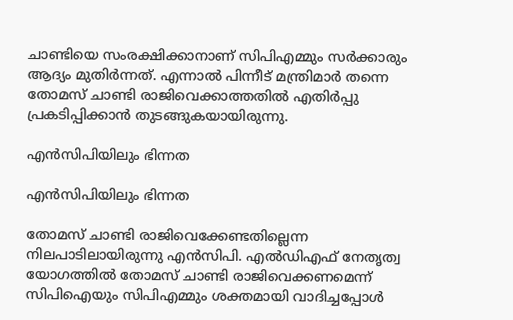ചാണ്ടിയെ സംരക്ഷിക്കാനാണ് സിപിഎമ്മും സർക്കാരും ആദ്യം മുതിർന്നത്. എന്നാൽ പിന്നീട് മന്ത്രിമാർ തന്നെ തോമസ് ചാണ്ടി രാജിവെക്കാത്തതിൽ എതിർപ്പു പ്രകടിപ്പിക്കാൻ തുടങ്ങുകയായിരുന്നു.

എൻസിപിയിലും ഭിന്നത

എൻസിപിയിലും ഭിന്നത

തോമസ് ചാണ്ടി രാജിവെക്കേണ്ടതില്ലെന്ന നിലപാടിലായിരുന്നു എൻസിപി. എൽഡിഎഫ് നേതൃത്വ യോഗത്തിൽ തോമസ് ചാണ്ടി രാജിവെക്കണമെന്ന് സിപിഐയും സിപിഎമ്മും ശക്തമായി വാദിച്ചപ്പോൾ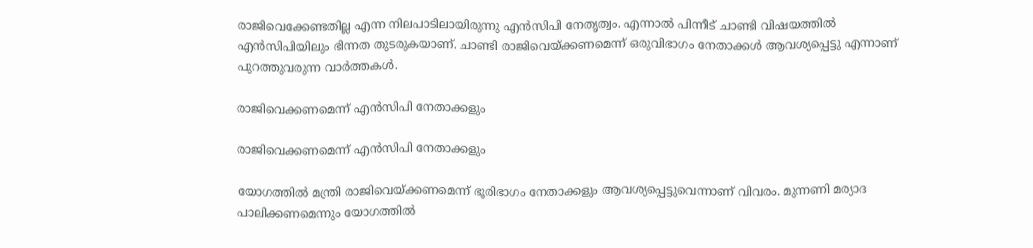രാജിവെക്കേണ്ടതില്ല എന്ന നിലപാടിലായിരുന്നു എൻസിപി നേതൃത്വം. എന്നാൽ പിന്നീട് ചാണ്ടി വിഷയത്തിൽ എൻസിപിയിലും ഭിന്നത തുടരുകയാണ്. ചാണ്ടി രാജിവെയ്ക്കണമെന്ന് ഒരുവിഭാഗം നേതാക്കള്‍ ആവശ്യപ്പെട്ടു എന്നാണ് പുറത്തുവരുന്ന വാർത്തകൾ.

രാജിവെക്കണമെന്ന് എൻസിപി നേതാക്കളും

രാജിവെക്കണമെന്ന് എൻസിപി നേതാക്കളും

യോഗത്തില്‍ മന്ത്രി രാജിവെയ്ക്കണമെന്ന് ഭൂരിഭാഗം നേതാക്കളും ആവശ്യപ്പെട്ടുവെന്നാണ് വിവരം. മുന്നണി മര്യാദ പാലിക്കണമെന്നും യോഗത്തില്‍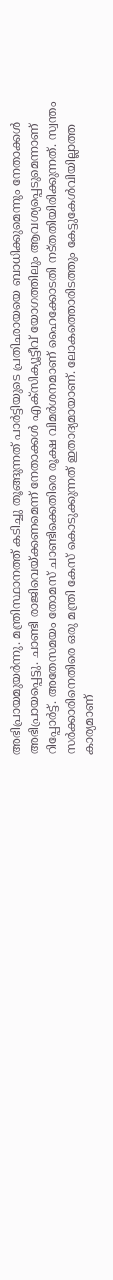അഭിപ്രായമുയര്‍ന്നു. മന്ത്രിസ്ഥാനത്ത് കടിച്ചു തൂങ്ങുന്നത് പാര്‍ട്ടിയുടെ പ്രതിഛായയെ ബാധിക്കുമെന്നും നേതാക്കള്‍ അഭിപ്രായപ്പെട്ടു. ചാണ്ടി രാജിവെയ്ക്കണമെന്ന് നേതാക്കള്‍ എക്‌സിക്യൂട്ടീവ് യോഗത്തിലും ആവശ്യപ്പെടുമെന്നാണ് റിപ്പോർട്ട്. അതേസമയം തോമസ് ചാണ്ടിക്കെതിരെ രൂക്ഷ വിമർശനമാണ് ഹൈക്കോടതി നട്തതിയിരിക്കുന്നത്. സ്വന്തം സർക്കാരിനെതിരെ ഒരു മന്ത്രി കേസ് കൊടുക്കുന്നത് ഇതാദ്യമായാണ്. ലോകത്തൊരിടത്തും കേട്ടുകേൾവിയില്ലാത്ത കാര്യമാണ്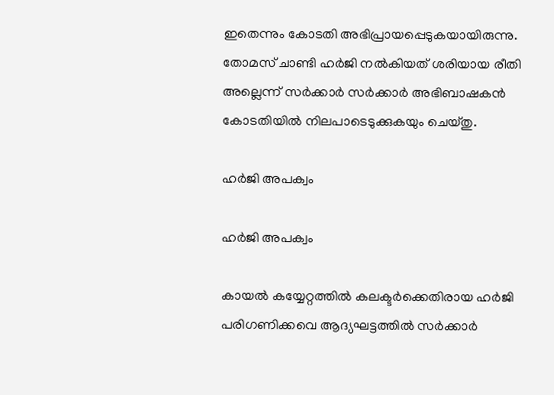ഇതെന്നും കോടതി അഭിപ്രായപ്പെടുകയായിരുന്നു. തോമസ് ചാണ്ടി ഹർജി നൽകിയത് ശരിയായ രീതി അല്ലെന്ന് സർക്കാർ സർക്കാർ അഭിബാഷകൻ കോടതിയിൽ നിലപാടെടുക്കുകയും ചെയ്തു.

ഹർജി അപക്വം

ഹർജി അപക്വം

കായല്‍ കയ്യേറ്റത്തില്‍ കലക്ടര്‍ക്കെതിരായ ഹര്‍ജി പരിഗണിക്കവെ ആദ്യഘട്ടത്തില്‍ സര്‍ക്കാര്‍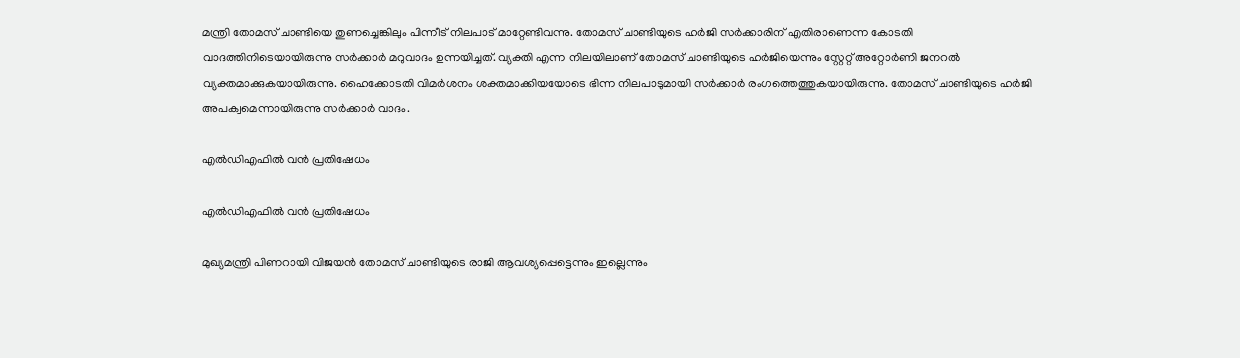മന്ത്രി തോമസ് ചാണ്ടിയെ തുണച്ചെങ്കിലും പിന്നീട് നിലപാട് മാറ്റേണ്ടിവന്നു. തോമസ് ചാണ്ടിയുടെ ഹർജി സർക്കാരിന് എതിരാണെന്ന കോടതി വാദത്തിനിടെയായിരുന്നു സർക്കാർ മറുവാദം ഉന്നയിച്ചത്. വ്യക്തി എന്ന നിലയിലാണ് തോമസ് ചാണ്ടിയുടെ ഹർജിയെന്നും സ്റ്റേറ്റ് അറ്റോർണി ജനറൽ വ്യക്തമാക്കുകയായിരുന്നു. ഹൈക്കോടതി വിമര്‍ശനം ശക്തമാക്കിയയോടെ ഭിന്ന നിലപാടുമായി സര്‍ക്കാര്‍ രംഗത്തെത്തുകയായിരുന്നു. തോമസ് ചാണ്ടിയുടെ ഹർജി അപക്വമെന്നായിരുന്നു സർക്കാർ വാദം.

എൽഡിഎഫിൽ വൻ പ്രതിഷേധം

എൽഡിഎഫിൽ വൻ പ്രതിഷേധം

മുഖ്യമന്ത്രി പിണറായി വിജയൻ‌ തോമസ് ചാണ്ടിയുടെ രാജി ആവശ്യപ്പെട്ടെന്നും ഇല്ലെന്നും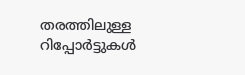തരത്തിലുള്ള റിപ്പോർട്ടുകൾ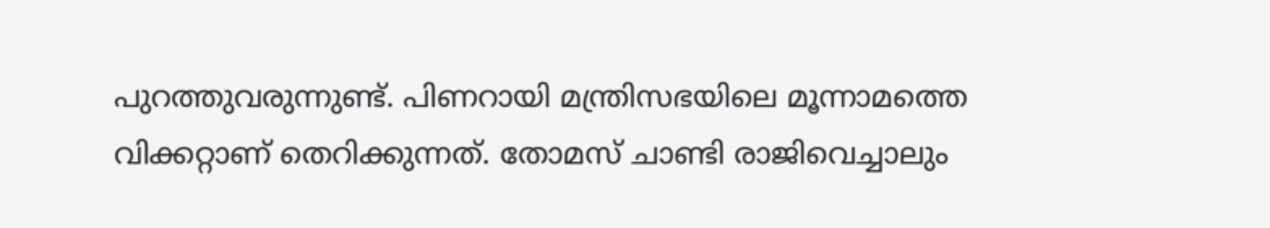പുറത്തുവരുന്നുണ്ട്. പിണറായി മന്ത്രിസഭയിലെ മൂന്നാമത്തെ വിക്കറ്റാണ് തെറിക്കുന്നത്. തോമസ് ചാണ്ടി രാജിവെച്ചാലും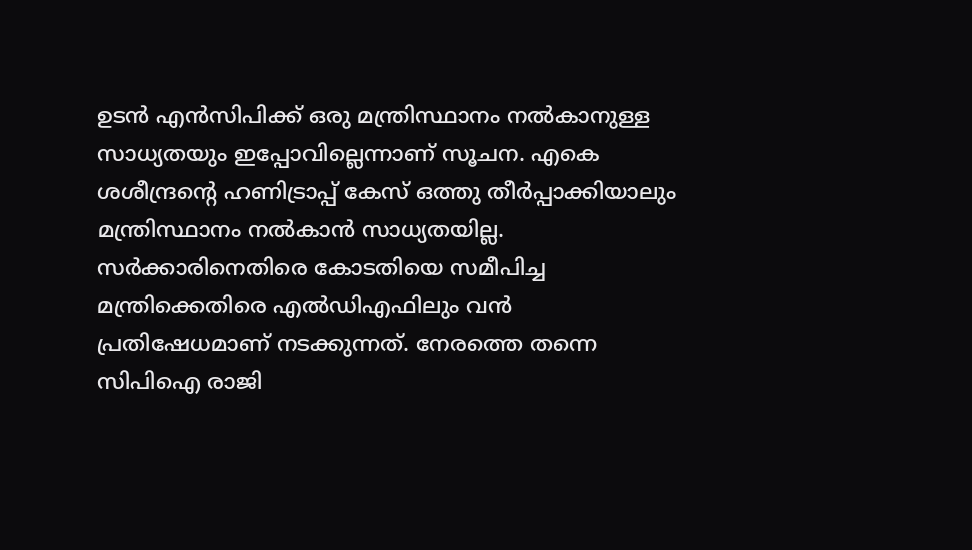ഉടൻ എൻസിപിക്ക് ഒരു മന്ത്രിസ്ഥാനം നൽ‌കാനുള്ള സാധ്യതയും ഇപ്പോവില്ലെന്നാണ് സൂചന. എകെ ശശീന്ദ്രന്റെ ഹണിട്രാപ്പ് കേസ് ഒത്തു തീർപ്പാക്കിയാലും മന്ത്രിസ്ഥാനം നൽകാൻ സാധ്യതയില്ല. സർക്കാരിനെതിരെ കോടതിയെ സമീപിച്ച മന്ത്രിക്കെതിരെ എൽഡിഎഫിലും വൻ പ്രതിഷേധമാണ് നടക്കുന്നത്. നേരത്തെ തന്നെ സിപിഐ രാജി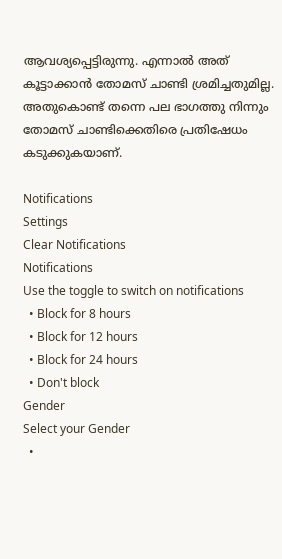ആവശ്യപ്പെട്ടിരുന്നു. എന്നാൽ അത് കൂട്ടാക്കാൻ തോമസ് ചാണ്ടി ശ്രമിച്ചതുമില്ല. അതുകൊണ്ട് തന്നെ പല ഭാഗത്തു നിന്നും തോമസ് ചാണ്ടിക്കെതിരെ പ്രതിഷേധം കടുക്കുകയാണ്.

Notifications
Settings
Clear Notifications
Notifications
Use the toggle to switch on notifications
  • Block for 8 hours
  • Block for 12 hours
  • Block for 24 hours
  • Don't block
Gender
Select your Gender
  •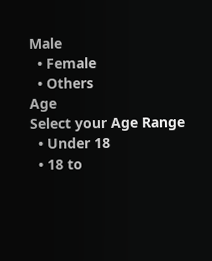Male
  • Female
  • Others
Age
Select your Age Range
  • Under 18
  • 18 to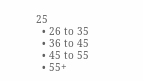25
  • 26 to 35
  • 36 to 45
  • 45 to 55
  • 55+